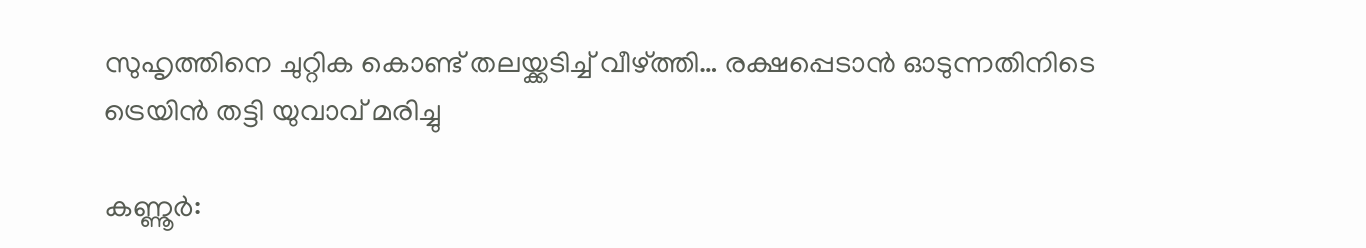സുഹൃത്തിനെ ചുറ്റിക കൊണ്ട് തലയ്ക്കടിച്ച് വീഴ്ത്തി… രക്ഷപ്പെടാൻ ഓടുന്നതിനിടെ ട്രെയിൻ തട്ടി യുവാവ് മരിച്ചു

കണ്ണൂർ: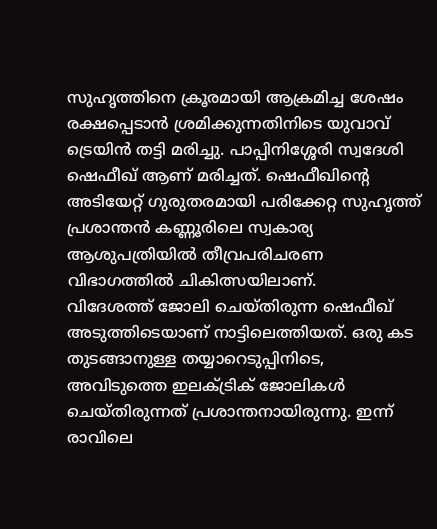സുഹൃത്തിനെ ക്രൂരമായി ആക്രമിച്ച ശേഷം രക്ഷപ്പെടാൻ ശ്രമിക്കുന്നതിനിടെ യുവാവ് ട്രെയിൻ തട്ടി മരിച്ചു. പാപ്പിനിശ്ശേരി സ്വദേശി ഷെഫീഖ് ആണ് മരിച്ചത്. ഷെഫീഖിന്റെ അടിയേറ്റ് ഗുരുതരമായി പരിക്കേറ്റ സുഹൃത്ത് പ്രശാന്തൻ കണ്ണൂരിലെ സ്വകാര്യ ആശുപത്രിയിൽ തീവ്രപരിചരണ വിഭാഗത്തിൽ ചികിത്സയിലാണ്.
വിദേശത്ത് ജോലി ചെയ്തിരുന്ന ഷെഫീഖ് അടുത്തിടെയാണ് നാട്ടിലെത്തിയത്. ഒരു കട തുടങ്ങാനുള്ള തയ്യാറെടുപ്പിനിടെ, അവിടുത്തെ ഇലക്ട്രിക് ജോലികൾ ചെയ്തിരുന്നത് പ്രശാന്തനായിരുന്നു. ഇന്ന് രാവിലെ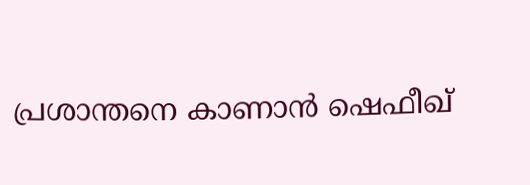പ്രശാന്തനെ കാണാൻ ഷെഫീഖ്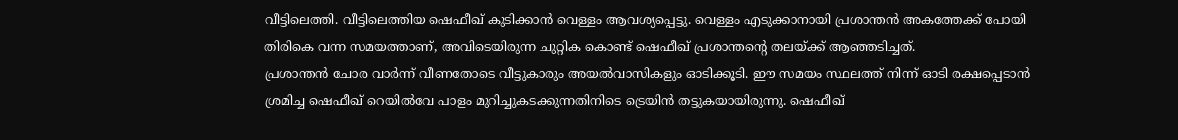വീട്ടിലെത്തി. വീട്ടിലെത്തിയ ഷെഫീഖ് കുടിക്കാൻ വെള്ളം ആവശ്യപ്പെട്ടു. വെള്ളം എടുക്കാനായി പ്രശാന്തൻ അകത്തേക്ക് പോയി തിരികെ വന്ന സമയത്താണ്, അവിടെയിരുന്ന ചുറ്റിക കൊണ്ട് ഷെഫീഖ് പ്രശാന്തന്റെ തലയ്ക്ക് ആഞ്ഞടിച്ചത്.
പ്രശാന്തൻ ചോര വാർന്ന് വീണതോടെ വീട്ടുകാരും അയൽവാസികളും ഓടിക്കൂടി. ഈ സമയം സ്ഥലത്ത് നിന്ന് ഓടി രക്ഷപ്പെടാൻ ശ്രമിച്ച ഷെഫീഖ് റെയിൽവേ പാളം മുറിച്ചുകടക്കുന്നതിനിടെ ട്രെയിൻ തട്ടുകയായിരുന്നു. ഷെഫീഖ്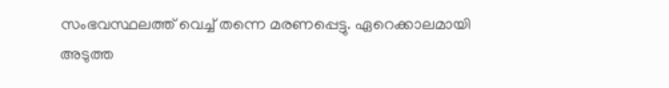സംഭവസ്ഥലത്ത് വെച്ച് തന്നെ മരണപ്പെട്ടു. ഏറെക്കാലമായി അടുത്ത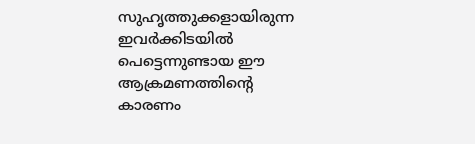സുഹൃത്തുക്കളായിരുന്ന ഇവർക്കിടയിൽ പെട്ടെന്നുണ്ടായ ഈ ആക്രമണത്തിന്റെ കാരണം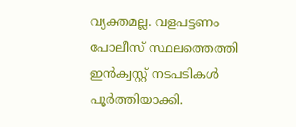വ്യക്തമല്ല. വളപട്ടണം പോലീസ് സ്ഥലത്തെത്തി ഇൻക്വസ്റ്റ് നടപടികൾ പൂർത്തിയാക്കി.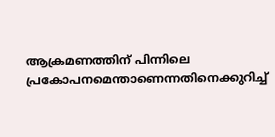ആക്രമണത്തിന് പിന്നിലെ പ്രകോപനമെന്താണെന്നതിനെക്കുറിച്ച്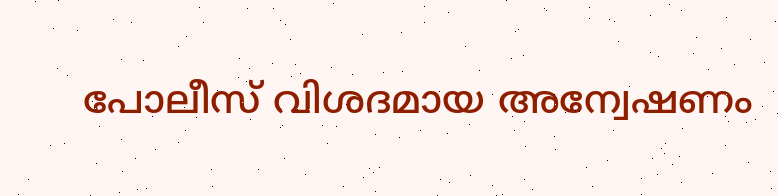പോലീസ് വിശദമായ അന്വേഷണം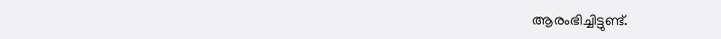ആരംഭിച്ചിട്ടുണ്ട്.